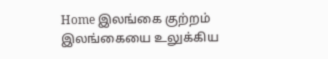Home இலங்கை குற்றம் இலங்கையை உலுக்கிய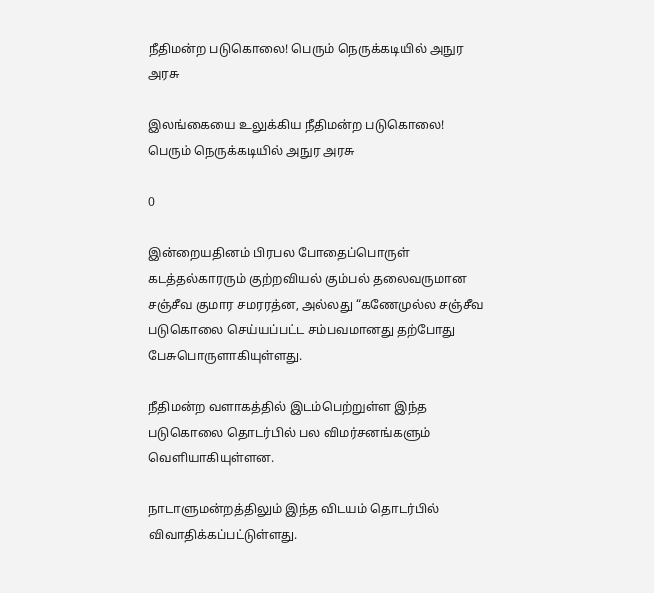நீதிமன்ற படுகொலை! பெரும் நெருக்கடியில் அநுர அரசு

இலங்கையை உலுக்கிய நீதிமன்ற படுகொலை! பெரும் நெருக்கடியில் அநுர அரசு

0

இன்றையதினம் பிரபல போதைப்பொருள் கடத்தல்காரரும் குற்றவியல் கும்பல் தலைவருமான சஞ்சீவ குமார சமரரத்ன, அல்லது “கணேமுல்ல சஞ்சீவ படுகொலை செய்யப்பட்ட சம்பவமானது தற்போது பேசுபொருளாகியுள்ளது.

நீதிமன்ற வளாகத்தில் இடம்பெற்றுள்ள இந்த படுகொலை தொடர்பில் பல விமர்சனங்களும் வெளியாகியுள்ளன.

நாடாளுமன்றத்திலும் இந்த விடயம் தொடர்பில் விவாதிக்கப்பட்டுள்ளது.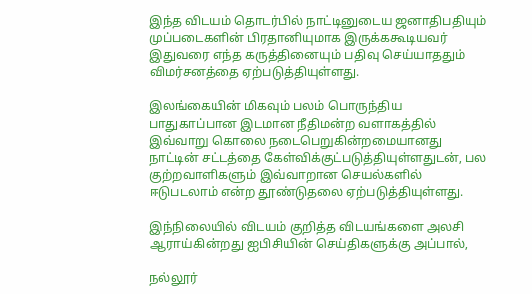இந்த விடயம் தொடர்பில் நாட்டினுடைய ஜனாதிபதியும் முப்படைகளின் பிரதானியுமாக இருக்ககூடியவர் இதுவரை எந்த கருத்தினையும் பதிவு செய்யாததும் விமர்சனத்தை ஏற்படுத்தியுள்ளது.

இலங்கையின் மிகவும் பலம் பொருந்திய பாதுகாப்பான இடமான நீதிமன்ற வளாகத்தில் இவ்வாறு கொலை நடைபெறுகின்றமையானது நாட்டின் சட்டத்தை கேள்விக்குட்படுத்தியுள்ளதுடன், பல குற்றவாளிகளும் இவ்வாறான செயல்களில் ஈடுபடலாம் என்ற தூண்டுதலை ஏற்படுத்தியுள்ளது.

இந்நிலையில் விடயம் குறித்த விடயங்களை அலசி ஆராய்கின்றது ஐபிசியின் செய்திகளுக்கு அப்பால்,

நல்லூர்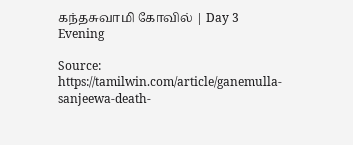கந்தசுவாமி கோவில் | Day 3 Evening

Source: https://tamilwin.com/article/ganemulla-sanjeewa-death-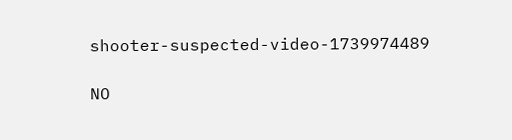shooter-suspected-video-1739974489

NO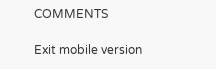COMMENTS

Exit mobile version